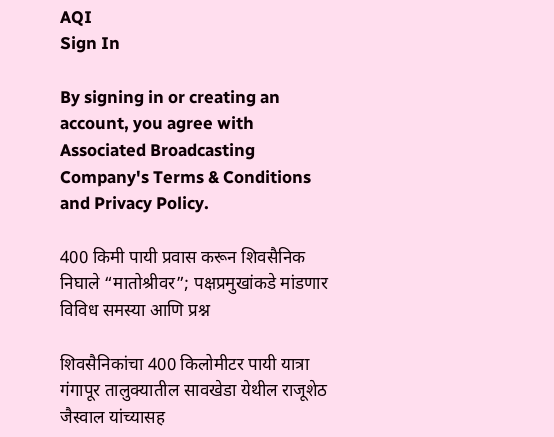AQI
Sign In

By signing in or creating an account, you agree with Associated Broadcasting Company's Terms & Conditions and Privacy Policy.

400 किमी पायी प्रवास करून शिवसैनिक निघाले “मातोश्रीवर”; पक्षप्रमुखांकडे मांडणार विविध समस्या आणि प्रश्न

शिवसैनिकांचा 400 किलोमीटर पायी यात्रा गंगापूर तालुक्यातील सावखेडा येथील राजूशेठ जैस्वाल यांच्यासह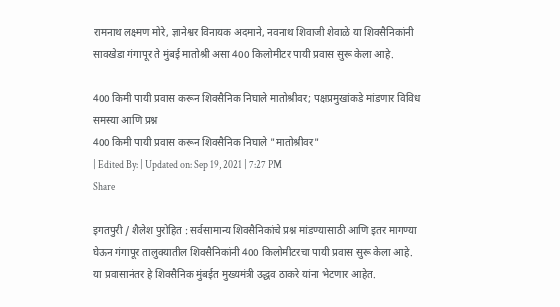रामनाथ लक्ष्मण मोरे, ज्ञानेश्वर विनायक अदमाने, नवनाथ शिवाजी शेवाळे या शिवसैनिकांनी सावखेडा गंगापूर ते मुंबई मातोश्री असा 400 किलोमीटर पायी प्रवास सुरू केला आहे.

400 किमी पायी प्रवास करून शिवसैनिक निघाले मातोश्रीवर; पक्षप्रमुखांकडे मांडणार विविध समस्या आणि प्रश्न
400 किमी पायी प्रवास करून शिवसैनिक निघाले "मातोश्रीवर"
| Edited By: | Updated on: Sep 19, 2021 | 7:27 PM
Share

इगतपुरी / शैलेश पुरोहित : सर्वसामान्य शिवसैनिकांचे प्रश्न मांडण्यासाठी आणि इतर मागण्या घेऊन गंगापूर तालुक्यातील शिवसैनिकांनी 400 किलोमीटरचा पायी प्रवास सुरू केला आहे. या प्रवासानंतर हे शिवसैनिक मुंबईत मुख्यमंत्री उद्धव ठाकरे यांना भेटणार आहेत.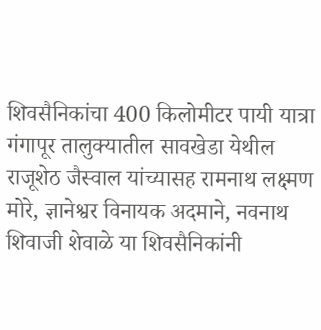शिवसैनिकांचा 400 किलोमीटर पायी यात्रा गंगापूर तालुक्यातील सावखेडा येथील राजूशेठ जैस्वाल यांच्यासह रामनाथ लक्ष्मण मोरे, ज्ञानेश्वर विनायक अदमाने, नवनाथ शिवाजी शेवाळे या शिवसैनिकांनी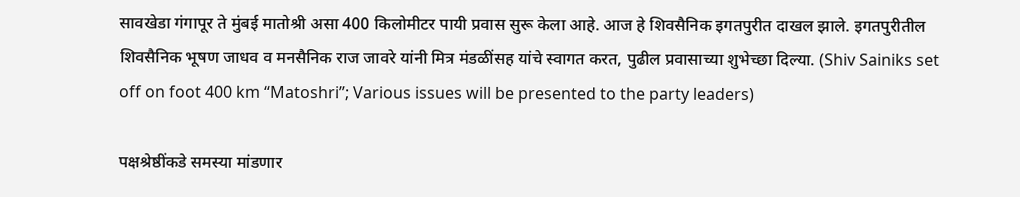सावखेडा गंगापूर ते मुंबई मातोश्री असा 400 किलोमीटर पायी प्रवास सुरू केला आहे. आज हे शिवसैनिक इगतपुरीत दाखल झाले. इगतपुरीतील शिवसैनिक भूषण जाधव व मनसैनिक राज जावरे यांनी मित्र मंडळींसह यांचे स्वागत करत, पुढील प्रवासाच्या शुभेच्छा दिल्या. (Shiv Sainiks set off on foot 400 km “Matoshri”; Various issues will be presented to the party leaders)

पक्षश्रेष्ठींकडे समस्या मांडणार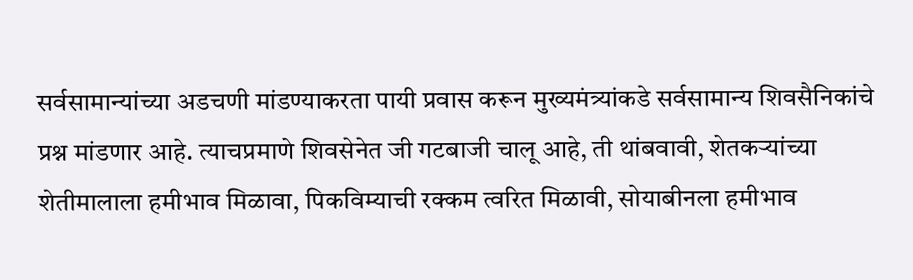सर्वसामान्यांच्या अडचणी मांडण्याकरता पायी प्रवास करून मुख्यमंत्र्यांकडे सर्वसामान्य शिवसैनिकांचे प्रश्न मांडणार आहे. त्याचप्रमाणे शिवसेनेत जी गटबाजी चालू आहे, ती थांबवावी, शेतकऱ्यांच्या शेतीमालाला हमीभाव मिळावा, पिकविम्याची रक्कम त्वरित मिळावी, सोयाबीनला हमीभाव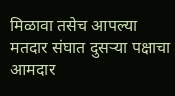मिळावा तसेच आपल्या मतदार संघात दुसऱ्या पक्षाचा आमदार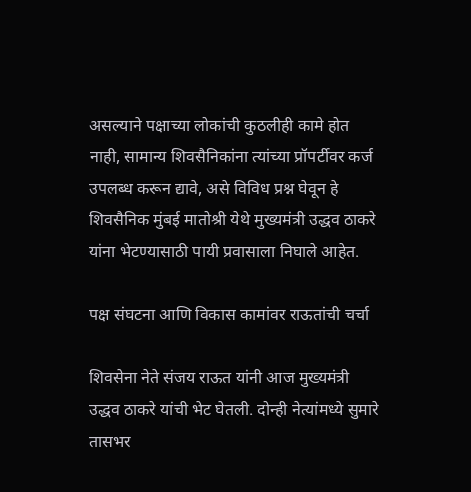असल्याने पक्षाच्या लोकांची कुठलीही कामे होत नाही, सामान्य शिवसैनिकांना त्यांच्या प्रॉपर्टीवर कर्ज उपलब्ध करून द्यावे, असे विविध प्रश्न घेवून हे शिवसैनिक मुंबई मातोश्री येथे मुख्यमंत्री उद्धव ठाकरे यांना भेटण्यासाठी पायी प्रवासाला निघाले आहेत.

पक्ष संघटना आणि विकास कामांवर राऊतांची चर्चा

शिवसेना नेते संजय राऊत यांनी आज मुख्यमंत्री उद्धव ठाकरे यांची भेट घेतली. दोन्ही नेत्यांमध्ये सुमारे तासभर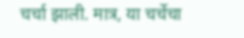चर्चा झाली. मात्र, या चर्चेचा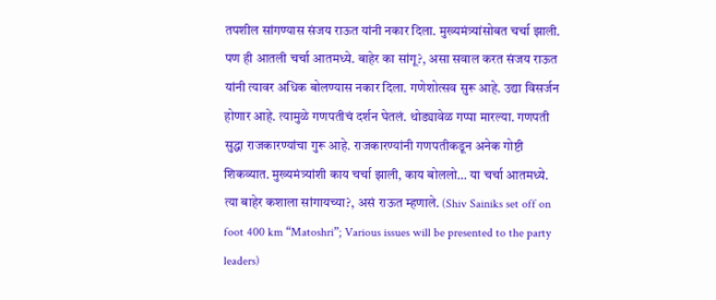तपशील सांगण्यास संजय राऊत यांनी नकार दिला. मुख्यमंत्र्यांसोबत चर्चा झाली. पण ही आतली चर्चा आतमध्ये. बाहेर का सांगू?, असा सवाल करत संजय राऊत यांनी त्यावर अधिक बोलण्यास नकार दिला. गणेशोत्सव सुरू आहे. उद्या विसर्जन होणार आहे. त्यामुळे गणपतीचं दर्शन घेतलं. थोड्यावेळ गप्पा मारल्या. गणपती सुद्धा राजकारण्यांचा गुरू आहे. राजकारण्यांनी गणपतीकडून अनेक गोष्टी शिकव्यात. मुख्यमंत्र्यांशी काय चर्चा झाली, काय बोललो… या चर्चा आतमध्ये. त्या बाहेर कशाला सांगायच्या?, असं राऊत म्हणाले. (Shiv Sainiks set off on foot 400 km “Matoshri”; Various issues will be presented to the party leaders)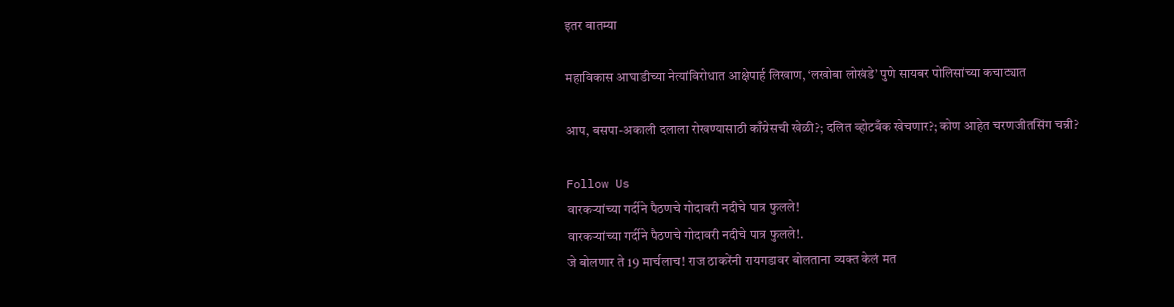इतर बातम्या

महाविकास आघाडीच्या नेत्यांविरोधात आक्षेपार्ह लिखाण, ‘लखोबा लोखंडे’ पुणे सायबर पोलिसांच्या कचाट्यात

आप, बसपा-अकाली दलाला रोखण्यासाठी काँग्रेसची खेळी?; दलित व्होटबँक खेचणार?; कोण आहेत चरणजीतसिंग चन्नी?

Follow Us
वारकऱ्यांच्या गर्दीने पैठणचे गोदावरी नदीचे पात्र फुलले!
वारकऱ्यांच्या गर्दीने पैठणचे गोदावरी नदीचे पात्र फुलले!.
जे बोलणार ते 19 मार्चलाच! राज ठाकरेंनी रायगडावर बोलताना व्यक्त केलं मत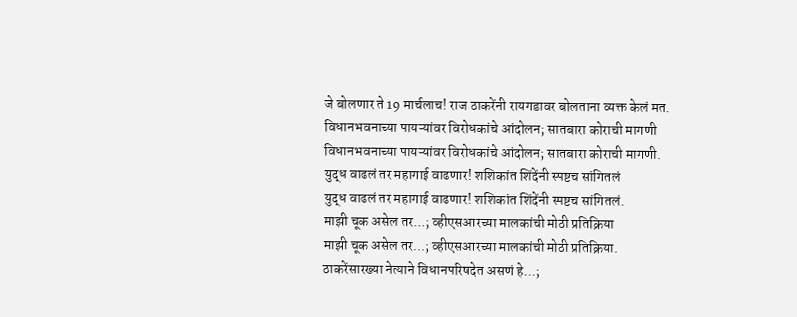जे बोलणार ते 19 मार्चलाच! राज ठाकरेंनी रायगडावर बोलताना व्यक्त केलं मत.
विधानभवनाच्या पायऱ्यांवर विरोधकांचे आंदोलन; सातबारा कोराची मागणी
विधानभवनाच्या पायऱ्यांवर विरोधकांचे आंदोलन; सातबारा कोराची मागणी.
युद्ध वाढलं तर महागाई वाढणार! शशिकांत शिंदेंनी स्पष्टच सांगितलं
युद्ध वाढलं तर महागाई वाढणार! शशिकांत शिंदेंनी स्पष्टच सांगितलं.
माझी चूक असेल तर...; व्हीएसआरच्या मालकांची मोठी प्रतिक्रिया
माझी चूक असेल तर...; व्हीएसआरच्या मालकांची मोठी प्रतिक्रिया.
ठाकरेंसारख्या नेत्याने विधानपरिषदेत असणं हे...;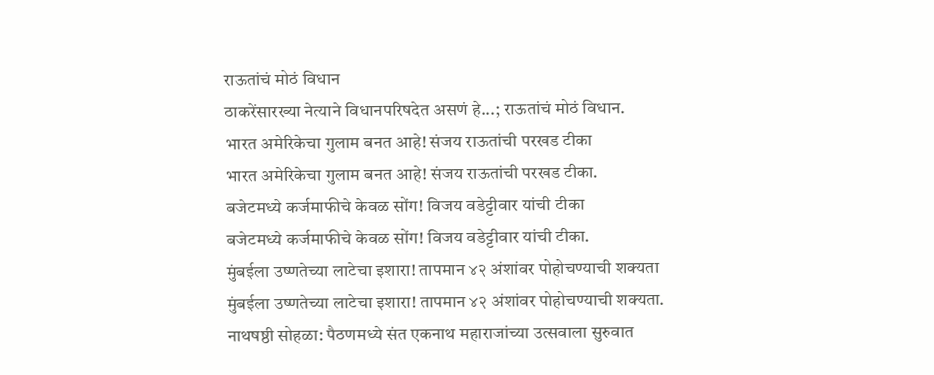राऊतांचं मोठं विधान
ठाकरेंसारख्या नेत्याने विधानपरिषदेत असणं हे...; राऊतांचं मोठं विधान.
भारत अमेरिकेचा गुलाम बनत आहे! संजय राऊतांची परखड टीका
भारत अमेरिकेचा गुलाम बनत आहे! संजय राऊतांची परखड टीका.
बजेटमध्ये कर्जमाफीचे केवळ सोंग! विजय वडेट्टीवार यांची टीका
बजेटमध्ये कर्जमाफीचे केवळ सोंग! विजय वडेट्टीवार यांची टीका.
मुंबईला उष्णतेच्या लाटेचा इशारा! तापमान ४२ अंशांवर पोहोचण्याची शक्यता
मुंबईला उष्णतेच्या लाटेचा इशारा! तापमान ४२ अंशांवर पोहोचण्याची शक्यता.
नाथषष्ठी सोहळा: पैठणमध्ये संत एकनाथ महाराजांच्या उत्सवाला सुरुवात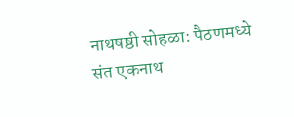नाथषष्ठी सोहळा: पैठणमध्ये संत एकनाथ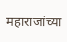महाराजांच्या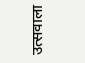उत्सवाला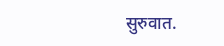सुरुवात.